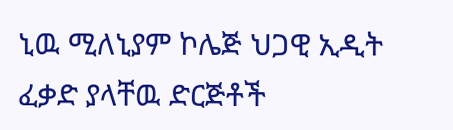ኒዉ ሚለኒያም ኮሌጅ ህጋዊ ኢዲት ፈቃድ ያላቸዉ ድርጅቶች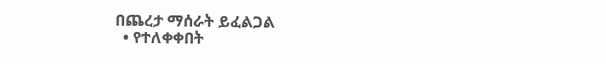በጨረታ ማሰራት ይፈልጋል
  • የተለቀቀበት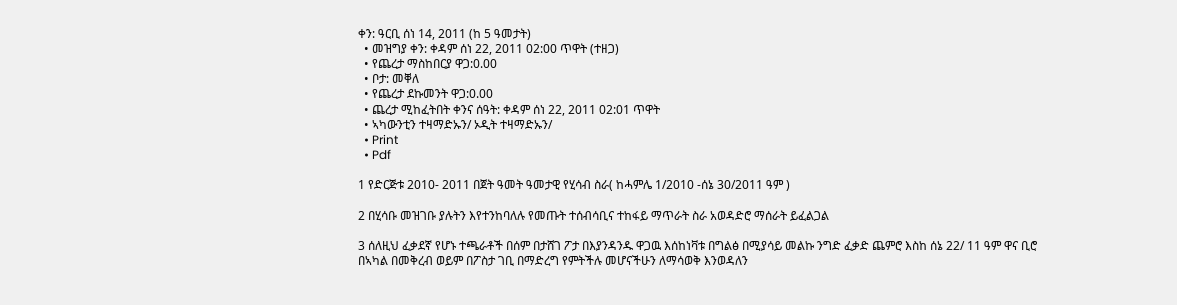ቀን: ዓርቢ ሰነ 14, 2011 (ከ 5 ዓመታት)
  • መዝግያ ቀን: ቀዳም ሰነ 22, 2011 02:00 ጥዋት (ተዘጋ)
  • የጨረታ ማስከበርያ ዋጋ:0.00
  • ቦታ: መቐለ
  • የጨረታ ደኩመንት ዋጋ:0.00
  • ጨረታ ሚከፈትበት ቀንና ሰዓት: ቀዳም ሰነ 22, 2011 02:01 ጥዋት
  • ኣካውንቲን ተዛማድኡን/ ኦዲት ተዛማድኡን/
  • Print
  • Pdf

1 የድርጅቱ 2010- 2011 በጀት ዓመት ዓመታዊ የሂሳብ ስራ( ከሓምሌ 1/2010 -ሰኔ 30/2011 ዓም )

2 በሂሳቡ መዝገቡ ያሉትን እየተንከባለሉ የመጡት ተሰብሳቢና ተከፋይ ማጥራት ስራ አወዳድሮ ማሰራት ይፈልጋል

3 ሰለዚህ ፈቃደኛ የሆኑ ተጫራቶች በሰም በታሸገ ፖታ በእያንዳንዱ ዋጋዉ እሰከነቫቱ በግልፅ በሚያሳይ መልኩ ንግድ ፈቃድ ጨምሮ እስከ ሰኔ 22/ 11 ዓም ዋና ቢሮ በኣካል በመቅረብ ወይም በፖስታ ገቢ በማድረግ የምትችሉ መሆናችሁን ለማሳወቅ እንወዳለን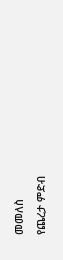መመለስ
የጨረታ ምድብ